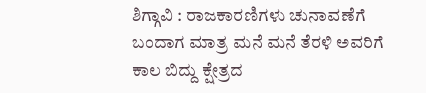ಶಿಗ್ಗಾವಿ : ರಾಜಕಾರಣಿಗಳು ಚುನಾವಣೆಗೆ ಬಂದಾಗ ಮಾತ್ರ ಮನೆ ಮನೆ ತೆರಳಿ ಅವರಿಗೆ ಕಾಲ ಬಿದ್ದು ಕ್ಷೇತ್ರದ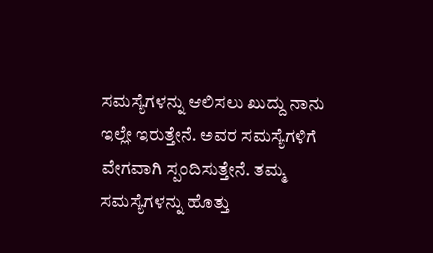ಸಮಸ್ಯೆಗಳನ್ನು ಆಲಿಸಲು ಖುದ್ದು ನಾನು ಇಲ್ಲೇ ಇರುತ್ತೇನೆ. ಅವರ ಸಮಸ್ಯೆಗಳಿಗೆ ವೇಗವಾಗಿ ಸ್ಪಂದಿಸುತ್ತೇನೆ. ತಮ್ಮ ಸಮಸ್ಯೆಗಳನ್ನು ಹೊತ್ತು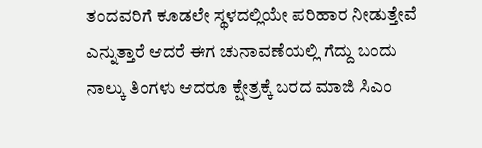ತಂದವರಿಗೆ ಕೂಡಲೇ ಸ್ಥಳದಲ್ಲಿಯೇ ಪರಿಹಾರ ನೀಡುತ್ತೇವೆ ಎನ್ನುತ್ತಾರೆ ಆದರೆ ಈಗ ಚುನಾವಣೆಯಲ್ಲಿ ಗೆದ್ದು ಬಂದು ನಾಲ್ಕು ತಿಂಗಳು ಆದರೂ ಕ್ಷೇತ್ರಕ್ಕೆ ಬರದ ಮಾಜಿ ಸಿಎಂ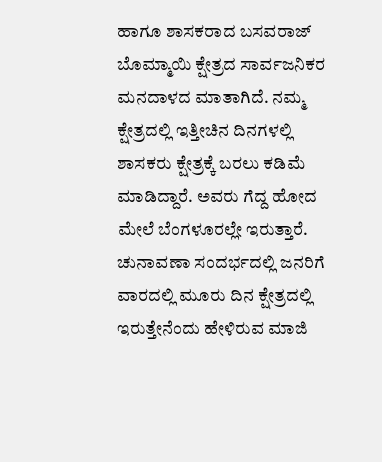ಹಾಗೂ ಶಾಸಕರಾದ ಬಸವರಾಜ್ ಬೊಮ್ಮಾಯಿ ಕ್ಷೇತ್ರದ ಸಾರ್ವಜನಿಕರ ಮನದಾಳದ ಮಾತಾಗಿದೆ. ನಮ್ಮ ಕ್ಷೇತ್ರದಲ್ಲಿ ಇತ್ತೀಚಿನ ದಿನಗಳಲ್ಲಿ ಶಾಸಕರು ಕ್ಷೇತ್ರಕ್ಕೆ ಬರಲು ಕಡಿಮೆ ಮಾಡಿದ್ದಾರೆ. ಅವರು ಗೆದ್ದ ಹೋದ ಮೇಲೆ ಬೆಂಗಳೂರಲ್ಲೇ ಇರುತ್ತಾರೆ.
ಚುನಾವಣಾ ಸಂದರ್ಭದಲ್ಲಿ ಜನರಿಗೆ ವಾರದಲ್ಲಿ ಮೂರು ದಿನ ಕ್ಷೇತ್ರದಲ್ಲಿ ಇರುತ್ತೇನೆಂದು ಹೇಳಿರುವ ಮಾಜಿ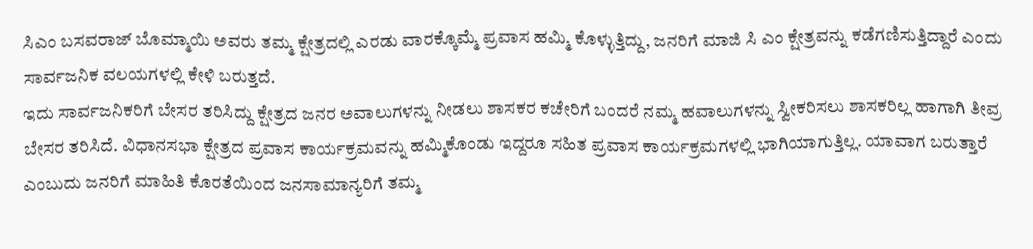ಸಿಎಂ ಬಸವರಾಜ್ ಬೊಮ್ಮಾಯಿ ಅವರು ತಮ್ಮ ಕ್ಷೇತ್ರದಲ್ಲಿ ಎರಡು ವಾರಕ್ಕೊಮ್ಮೆ ಪ್ರವಾಸ ಹಮ್ಮಿ ಕೊಳ್ಳುತ್ತಿದ್ದು, ಜನರಿಗೆ ಮಾಜಿ ಸಿ ಎಂ ಕ್ಷೇತ್ರವನ್ನು ಕಡೆಗಣಿಸುತ್ತಿದ್ದಾರೆ ಎಂದು ಸಾರ್ವಜನಿಕ ವಲಯಗಳಲ್ಲಿ ಕೇಳಿ ಬರುತ್ತದೆ.
ಇದು ಸಾರ್ವಜನಿಕರಿಗೆ ಬೇಸರ ತರಿಸಿದ್ದು ಕ್ಷೇತ್ರದ ಜನರ ಅವಾಲುಗಳನ್ನು ನೀಡಲು ಶಾಸಕರ ಕಚೇರಿಗೆ ಬಂದರೆ ನಮ್ಮ ಹವಾಲುಗಳನ್ನು ಸ್ವೀಕರಿಸಲು ಶಾಸಕರಿಲ್ಲ ಹಾಗಾಗಿ ತೀವ್ರ ಬೇಸರ ತರಿಸಿದೆ. ವಿಧಾನಸಭಾ ಕ್ಷೇತ್ರದ ಪ್ರವಾಸ ಕಾರ್ಯಕ್ರಮವನ್ನು ಹಮ್ಮಿಕೊಂಡು ಇದ್ದರೂ ಸಹಿತ ಪ್ರವಾಸ ಕಾರ್ಯಕ್ರಮಗಳಲ್ಲಿ ಭಾಗಿಯಾಗುತ್ತಿಲ್ಲ. ಯಾವಾಗ ಬರುತ್ತಾರೆ ಎಂಬುದು ಜನರಿಗೆ ಮಾಹಿತಿ ಕೊರತೆಯಿಂದ ಜನಸಾಮಾನ್ಯರಿಗೆ ತಮ್ಮ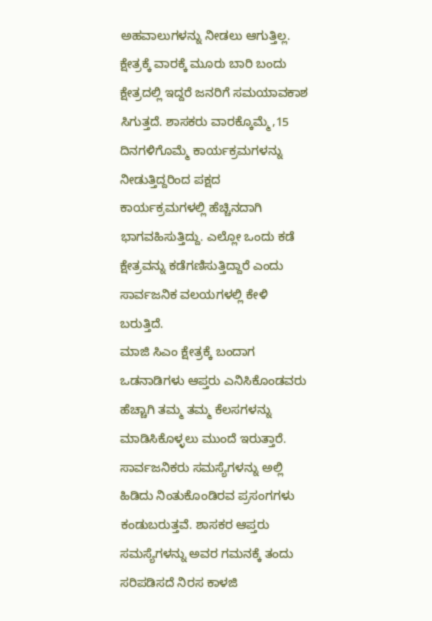ಅಹವಾಲುಗಳನ್ನು ನೀಡಲು ಆಗುತ್ತಿಲ್ಲ. ಕ್ಷೇತ್ರಕ್ಕೆ ವಾರಕ್ಕೆ ಮೂರು ಬಾರಿ ಬಂದು ಕ್ಷೇತ್ರದಲ್ಲಿ ಇದ್ದರೆ ಜನರಿಗೆ ಸಮಯಾವಕಾಶ ಸಿಗುತ್ತದೆ. ಶಾಸಕರು ವಾರಕ್ಕೊಮ್ಮೆ,15 ದಿನಗಳಿಗೊಮ್ಮೆ ಕಾರ್ಯಕ್ರಮಗಳನ್ನು ನೀಡುತ್ತಿದ್ದರಿಂದ ಪಕ್ಷದ ಕಾರ್ಯಕ್ರಮಗಳಲ್ಲಿ ಹೆಚ್ಚಿನದಾಗಿ ಭಾಗವಹಿಸುತ್ತಿದ್ದು. ಎಲ್ಲೋ ಒಂದು ಕಡೆ ಕ್ಷೇತ್ರವನ್ನು ಕಡೆಗಣಿಸುತ್ತಿದ್ದಾರೆ ಎಂದು ಸಾರ್ವಜನಿಕ ವಲಯಗಳಲ್ಲಿ ಕೇಳಿ ಬರುತ್ತಿದೆ.
ಮಾಜಿ ಸಿಎಂ ಕ್ಷೇತ್ರಕ್ಕೆ ಬಂದಾಗ ಒಡನಾಡಿಗಳು ಆಪ್ತರು ಎನಿಸಿಕೊಂಡವರು ಹೆಚ್ಚಾಗಿ ತಮ್ಮ ತಮ್ಮ ಕೆಲಸಗಳನ್ನು ಮಾಡಿಸಿಕೊಳ್ಳಲು ಮುಂದೆ ಇರುತ್ತಾರೆ. ಸಾರ್ವಜನಿಕರು ಸಮಸ್ಯೆಗಳನ್ನು ಅಲ್ಲಿ ಹಿಡಿದು ನಿಂತುಕೊಂಡಿರವ ಪ್ರಸಂಗಗಳು ಕಂಡುಬರುತ್ತವೆ. ಶಾಸಕರ ಆಪ್ತರು ಸಮಸ್ಯೆಗಳನ್ನು ಅವರ ಗಮನಕ್ಕೆ ತಂದು ಸರಿಪಡಿಸದೆ ನಿರಸ ಕಾಳಜಿ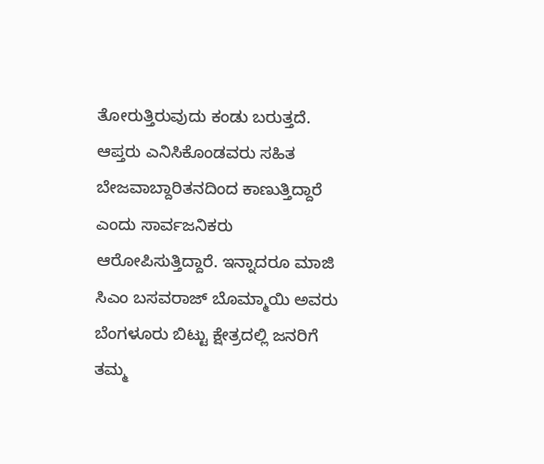ತೋರುತ್ತಿರುವುದು ಕಂಡು ಬರುತ್ತದೆ. ಆಪ್ತರು ಎನಿಸಿಕೊಂಡವರು ಸಹಿತ ಬೇಜವಾಬ್ದಾರಿತನದಿಂದ ಕಾಣುತ್ತಿದ್ದಾರೆ ಎಂದು ಸಾರ್ವಜನಿಕರು ಆರೋಪಿಸುತ್ತಿದ್ದಾರೆ. ಇನ್ನಾದರೂ ಮಾಜಿ ಸಿಎಂ ಬಸವರಾಜ್ ಬೊಮ್ಮಾಯಿ ಅವರು ಬೆಂಗಳೂರು ಬಿಟ್ಟು ಕ್ಷೇತ್ರದಲ್ಲಿ ಜನರಿಗೆ ತಮ್ಮ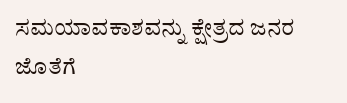ಸಮಯಾವಕಾಶವನ್ನು ಕ್ಷೇತ್ರದ ಜನರ ಜೊತೆಗೆ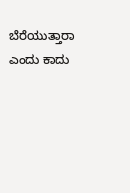ಬೆರೆಯುತ್ತಾರಾ ಎಂದು ಕಾದು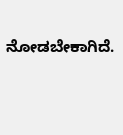ನೋಡಬೇಕಾಗಿದೆ.